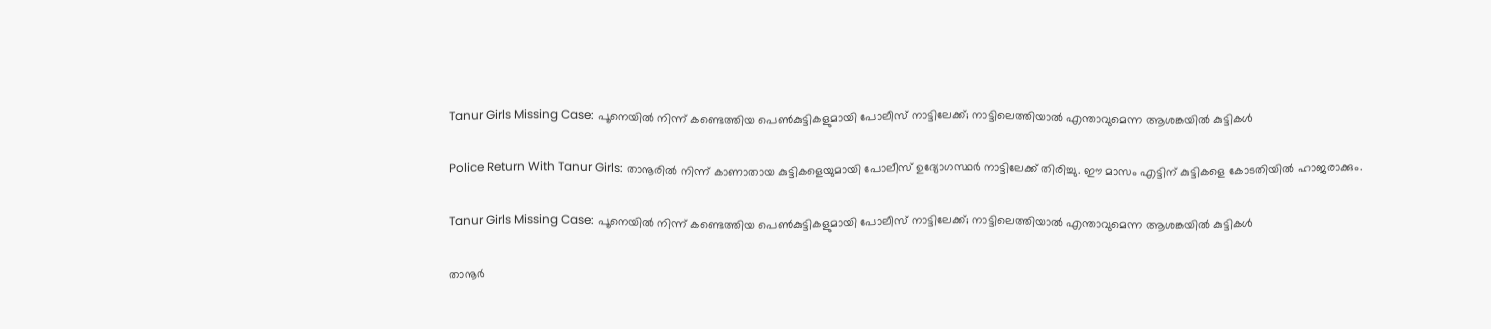Tanur Girls Missing Case: പൂനെയിൽ നിന്ന് കണ്ടെത്തിയ പെൺകുട്ടികളുമായി പോലീസ് നാട്ടിലേക്ക്; നാട്ടിലെത്തിയാൽ എന്താവുമെന്ന ആശങ്കയിൽ കുട്ടികൾ

Police Return With Tanur Girls: താനൂരിൽ നിന്ന് കാണാതായ കുട്ടികളെയുമായി പോലീസ് ഉദ്യോഗസ്ഥർ നാട്ടിലേക്ക് തിരിച്ചു. ഈ മാസം എട്ടിന് കുട്ടികളെ കോടതിയിൽ ഹാജരാക്കും.

Tanur Girls Missing Case: പൂനെയിൽ നിന്ന് കണ്ടെത്തിയ പെൺകുട്ടികളുമായി പോലീസ് നാട്ടിലേക്ക്; നാട്ടിലെത്തിയാൽ എന്താവുമെന്ന ആശങ്കയിൽ കുട്ടികൾ

താനൂർ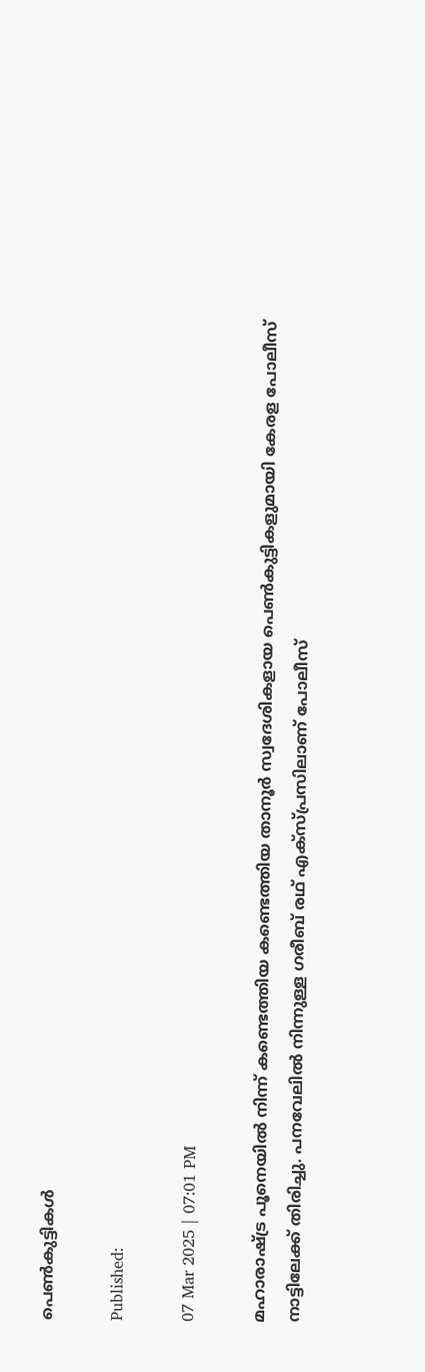പെൺകുട്ടികൾ

Published:

07 Mar 2025 | 07:01 PM

മഹാരാഷ്ട്ര പൂനെയിൽ നിന്ന് കണ്ടെത്തിയ കണ്ടെത്തിയ താനൂർ സ്വദേശികളായ പെൺകുട്ടികളുമായി കേരള പോലീസ് നാട്ടിലേക്ക് തിരിച്ചു. പനവേലിൽ നിന്നുള്ള ഗരീബ് രഥ് എക്സ്പ്രസിലാണ് പോലീസ്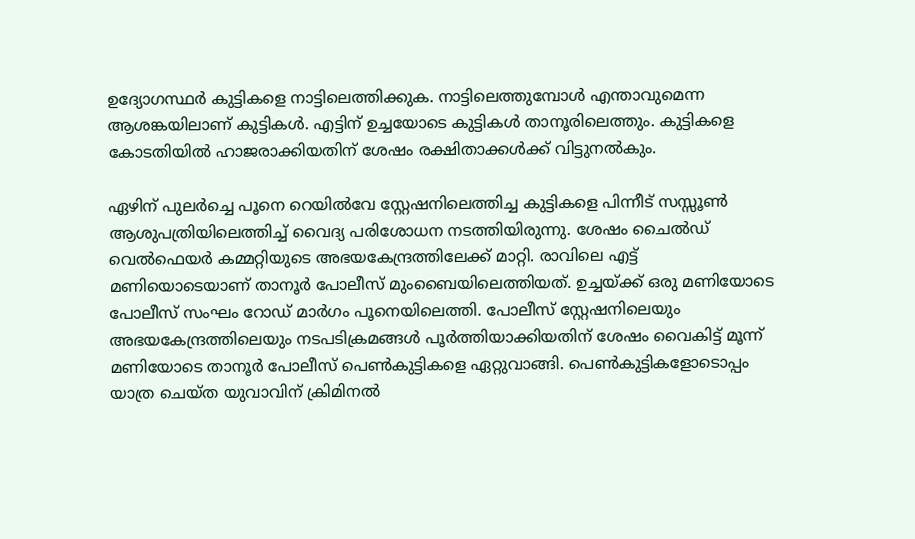ഉദ്യോഗസ്ഥർ കുട്ടികളെ നാട്ടിലെത്തിക്കുക. നാട്ടിലെത്തുമ്പോൾ എന്താവുമെന്ന ആശങ്കയിലാണ് കുട്ടികൾ. എട്ടിന് ഉച്ചയോടെ കുട്ടികൾ താനൂരിലെത്തും. കുട്ടികളെ കോടതിയിൽ ഹാജരാക്കിയതിന് ശേഷം രക്ഷിതാക്കൾക്ക് വിട്ടുനൽകും.

ഏഴിന് പുലർച്ചെ പൂനെ റെയിൽവേ സ്റ്റേഷനിലെത്തിച്ച കുട്ടികളെ പിന്നീട് സസ്സൂൺ ആശുപത്രിയിലെത്തിച്ച് വൈദ്യ പരിശോധന നടത്തിയിരുന്നു. ശേഷം ചൈൽഡ് വെൽഫെയർ കമ്മറ്റിയുടെ അഭയകേന്ദ്രത്തിലേക്ക് മാറ്റി. രാവിലെ എട്ട് മണിയൊടെയാണ് താനൂർ പോലീസ് മുംബൈയിലെത്തിയത്. ഉച്ചയ്ക്ക് ഒരു മണിയോടെ പോലീസ് സംഘം റോഡ് മാർഗം പൂനെയിലെത്തി. പോലീസ് സ്റ്റേഷനിലെയും അഭയകേന്ദ്രത്തിലെയും നടപടിക്രമങ്ങൾ പൂർത്തിയാക്കിയതിന് ശേഷം വൈകിട്ട് മൂന്ന് മണിയോടെ താനൂർ പോലീസ് പെൺകുട്ടികളെ ഏറ്റുവാങ്ങി. പെൺകുട്ടികളോടൊപ്പം യാത്ര ചെയ്ത യുവാവിന് ക്രിമിനൽ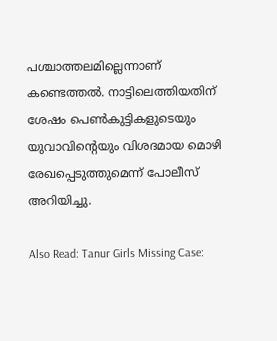പശ്ചാത്തലമില്ലെന്നാണ് കണ്ടെത്തൽ. നാട്ടിലെത്തിയതിന് ശേഷം പെൺകുട്ടികളുടെയും യുവാവിൻ്റെയും വിശദമായ മൊഴി രേഖപ്പെടുത്തുമെന്ന് പോലീസ് അറിയിച്ചു.

Also Read: Tanur Girls Missing Case: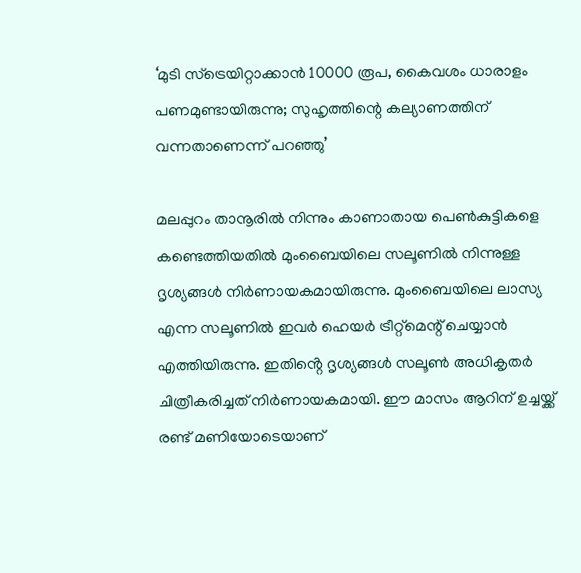‘മുടി സ്ട്രെയിറ്റാക്കാൻ 10000 രൂപ, കൈവശം ധാരാളം പണമുണ്ടായിരുന്നു; സുഹൃത്തിന്റെ കല്യാണത്തിന് വന്നതാണെന്ന് പറഞ്ഞു’

മലപ്പുറം താനൂരിൽ നിന്നും കാണാതായ പെൺകുട്ടികളെ കണ്ടെത്തിയതിൽ മുംബൈയിലെ സലൂണിൽ നിന്നുള്ള ദൃശ്യങ്ങൾ നിർണായകമായിരുന്നു. മുംബൈയിലെ ലാസ്യ എന്ന സലൂണിൽ ഇവർ ഹെയർ ട്രീറ്റ്മെന്റ് ചെയ്യാൻ എത്തിയിരുന്നു. ഇതിൻ്റെ ദൃശ്യങ്ങൾ സലൂൺ അധികൃതർ ചിത്രീകരിച്ചത് നിർണായകമായി. ഈ മാസം ആറിന് ഉച്ചയ്ക്ക് രണ്ട് മണിയോടെയാണ്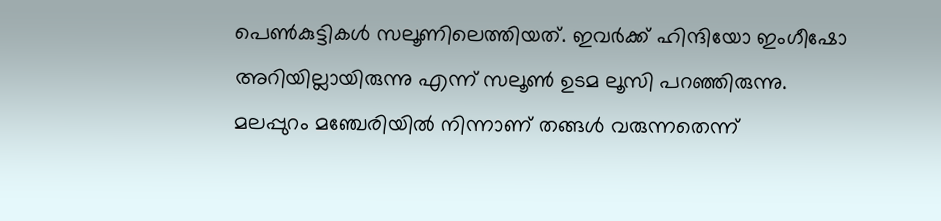പെൺകുട്ടികൾ സലൂണിലെത്തിയത്. ഇവർക്ക് ഹിന്ദിയോ ഇംഗീഷോ അറിയില്ലായിരുന്നു എന്ന് സലൂൺ ഉടമ ലൂസി പറഞ്ഞിരുന്നു. മലപ്പുറം മഞ്ചേരിയിൽ നിന്നാണ് തങ്ങൾ വരുന്നതെന്ന്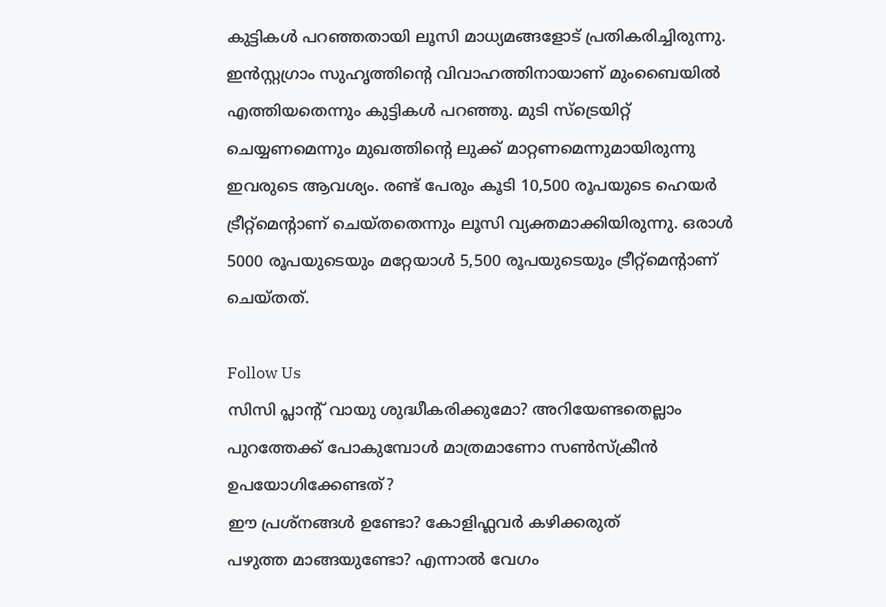കുട്ടികൾ പറഞ്ഞതായി ലൂസി മാധ്യമങ്ങളോട് പ്രതികരിച്ചിരുന്നു. ഇൻസ്റ്റഗ്രാം സുഹൃത്തിൻ്റെ വിവാഹത്തിനായാണ് മുംബൈയിൽ എത്തിയതെന്നും കുട്ടികൾ പറഞ്ഞു. മുടി സ്ട്രെയിറ്റ് ചെയ്യണമെന്നും മുഖത്തിൻ്റെ ലുക്ക് മാറ്റണമെന്നുമായിരുന്നു ഇവരുടെ ആവശ്യം. രണ്ട് പേരും കൂടി 10,500 രൂപയുടെ ഹെയർ ട്രീറ്റ്മെൻ്റാണ് ചെയ്തതെന്നും ലൂസി വ്യക്തമാക്കിയിരുന്നു. ഒരാൾ 5000 രൂപയുടെയും മറ്റേയാൾ 5,500 രൂപയുടെയും ട്രീറ്റ്മെൻ്റാണ് ചെയ്തത്.

Follow Us
സിസി പ്ലാന്‍റ് വായു ശുദ്ധീകരിക്കുമോ? അറിയേണ്ടതെല്ലാം
പുറത്തേക്ക് പോകുമ്പോള്‍ മാത്രമാണോ സണ്‍സ്‌ക്രീന്‍ ഉപയോഗിക്കേണ്ടത്?
ഈ പ്രശ്നങ്ങൾ ഉണ്ടോ? കോളിഫ്ലവർ കഴിക്കരുത്
പഴുത്ത മാങ്ങയുണ്ടോ? എന്നാല്‍ വേഗം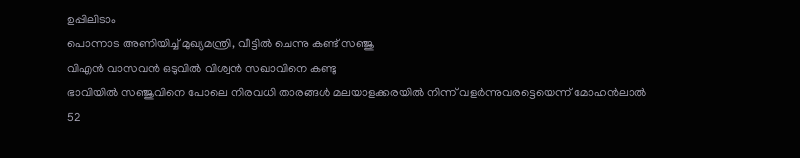ഉപ്പിലിടാം
പൊന്നാട അണിയിച്ച് മുഖ്യമന്ത്രി, വീട്ടിൽ ചെന്നു കണ്ട് സഞ്ജു
വിഎൻ വാസവൻ ഒടുവിൽ വിശ്വൻ സഖാവിനെ കണ്ടു
ഭാവിയില്‍ സഞ്ജുവിനെ പോലെ നിരവധി താരങ്ങള്‍ മലയാളക്കരയില്‍ നിന്ന്‌ വളര്‍ന്നുവരട്ടെയെന്ന് മോഹന്‍ലാല്‍
52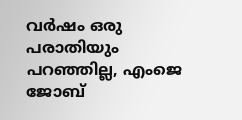വർഷം ഒരു പരാതിയും പറഞ്ഞില്ല, എംജെ ജോബ്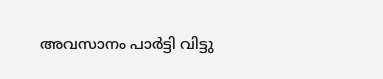അവസാനം പാർട്ടി വിട്ടു